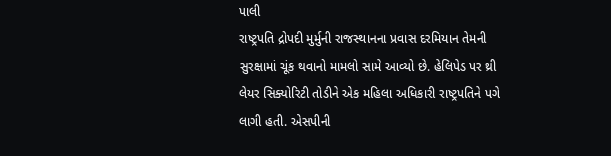પાલી
રાષ્ટ્રપતિ દ્રોપદી મુર્મુની રાજસ્થાનના પ્રવાસ દરમિયાન તેમની સુરક્ષામાં ચૂંક થવાનો મામલો સામે આવ્યો છે. હેલિપેડ પર થ્રી લેયર સિક્યોરિટી તોડીને એક મહિલા અધિકારી રાષ્ટ્રપતિને પગે લાગી હતી. એસપીની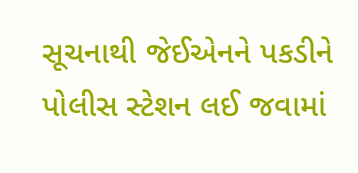સૂચનાથી જેઈએનને પકડીને પોલીસ સ્ટેશન લઈ જવામાં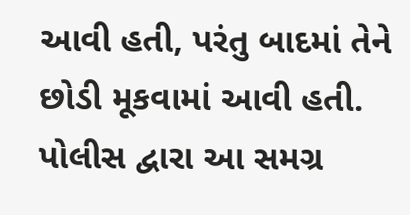આવી હતી, પરંતુ બાદમાં તેને છોડી મૂકવામાં આવી હતી. પોલીસ દ્વારા આ સમગ્ર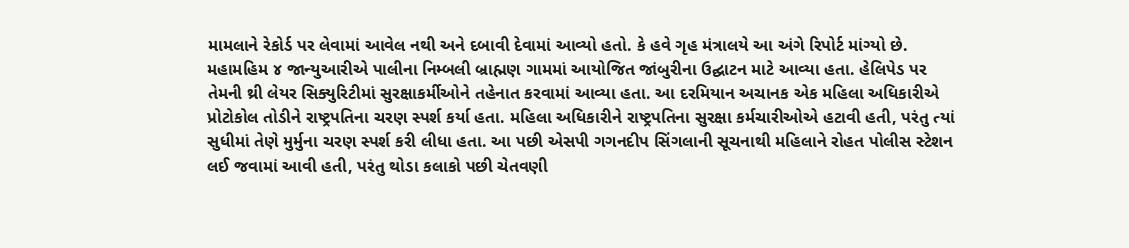મામલાને રેકોર્ડ પર લેવામાં આવેલ નથી અને દબાવી દેવામાં આવ્યો હતો. કે હવે ગૃહ મંત્રાલયે આ અંગે રિપોર્ટ માંગ્યો છે. મહામહિમ ૪ જાન્યુઆરીએ પાલીના નિમ્બલી બ્રાહ્મણ ગામમાં આયોજિત જાંબુરીના ઉદ્ઘાટન માટે આવ્યા હતા. હેલિપેડ પર તેમની થ્રી લેયર સિક્યુરિટીમાં સુરક્ષાકર્મીઓને તહેનાત કરવામાં આવ્યા હતા. આ દરમિયાન અચાનક એક મહિલા અધિકારીએ પ્રોટોકોલ તોડીને રાષ્ટ્રપતિના ચરણ સ્પર્શ કર્યા હતા. મહિલા અધિકારીને રાષ્ટ્રપતિના સુરક્ષા કર્મચારીઓએ હટાવી હતી, પરંતુ ત્યાં સુધીમાં તેણે મુર્મુના ચરણ સ્પર્શ કરી લીધા હતા. આ પછી એસપી ગગનદીપ સિંગલાની સૂચનાથી મહિલાને રોહત પોલીસ સ્ટેશન લઈ જવામાં આવી હતી, પરંતુ થોડા કલાકો પછી ચેતવણી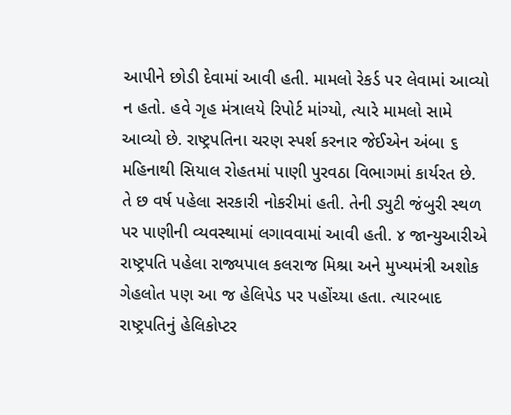આપીને છોડી દેવામાં આવી હતી. મામલો રેકર્ડ પર લેવામાં આવ્યો ન હતો. હવે ગૃહ મંત્રાલયે રિપોર્ટ માંગ્યો, ત્યારે મામલો સામે આવ્યો છે. રાષ્ટ્રપતિના ચરણ સ્પર્શ કરનાર જેઈએન અંબા ૬ મહિનાથી સિયાલ રોહતમાં પાણી પુરવઠા વિભાગમાં કાર્યરત છે. તે છ વર્ષ પહેલા સરકારી નોકરીમાં હતી. તેની ડ્યુટી જંબુરી સ્થળ પર પાણીની વ્યવસ્થામાં લગાવવામાં આવી હતી. ૪ જાન્યુઆરીએ રાષ્ટ્રપતિ પહેલા રાજ્યપાલ કલરાજ મિશ્રા અને મુખ્યમંત્રી અશોક ગેહલોત પણ આ જ હેલિપેડ પર પહોંચ્યા હતા. ત્યારબાદ રાષ્ટ્રપતિનું હેલિકોપ્ટર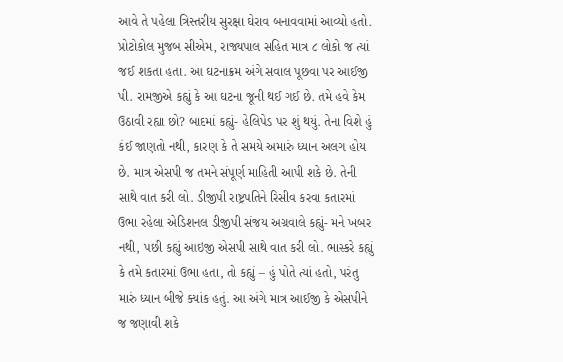આવે તે પહેલા ત્રિસ્તરીય સુરક્ષા ઘેરાવ બનાવવામાં આવ્યો હતો. પ્રોટોકોલ મુજબ સીએમ, રાજ્યપાલ સહિત માત્ર ૮ લોકો જ ત્યાં જઈ શકતા હતા. આ ઘટનાક્રમ અંગે સવાલ પૂછવા પર આઈજી પી. રામજીએ કહ્યું કે આ ઘટના જૂની થઈ ગઈ છે. તમે હવે કેમ ઉઠાવી રહ્યા છો? બાદમાં કહ્યું- હેલિપેડ પર શું થયું. તેના વિશે હું કંઈ જાણતો નથી, કારણ કે તે સમયે અમારું ધ્યાન અલગ હોય છે. માત્ર એસપી જ તમને સંપૂર્ણ માહિતી આપી શકે છે. તેની સાથે વાત કરી લો. ડીજીપી રાષ્ટ્રપતિને રિસીવ કરવા કતારમાં ઉભા રહેલા એડિશનલ ડીજીપી સંજય અગ્રવાલે કહ્યું- મને ખબર નથી, પછી કહ્યું આઇજી એસપી સાથે વાત કરી લો. ભાસ્કરે કહ્યું કે તમે કતારમાં ઉભા હતા, તો કહ્યું – હું પોતે ત્યાં હતો, પરંતુ મારું ધ્યાન બીજે ક્યાંક હતું. આ અંગે માત્ર આઈજી કે એસપીને જ જણાવી શકે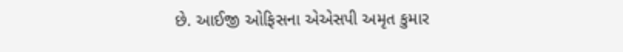છે. આઈજી ઓફિસના એએસપી અમૃત કુમાર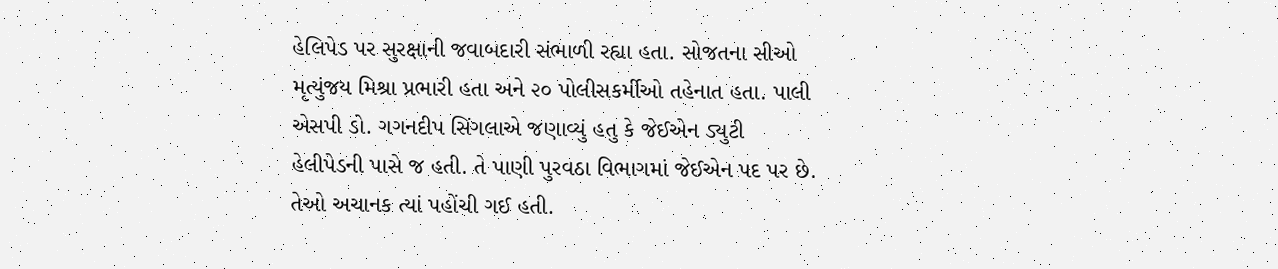હેલિપેડ પર સુરક્ષાની જવાબદારી સંભાળી રહ્યા હતા. સોજતના સીઓ મૃત્યુંજય મિશ્રા પ્રભારી હતા અને ૨૦ પોલીસકર્મીઓ તહેનાત હતા. પાલી એસપી ડો. ગગનદીપ સિંગલાએ જણાવ્યું હતુ કે જેઈએન ડ્યુટી હેલીપેડની પાસે જ હતી. તે પાણી પુરવઠા વિભાગમાં જેઈએન પદ પર છે. તેઓ અચાનક ત્યાં પહોંચી ગઈ હતી.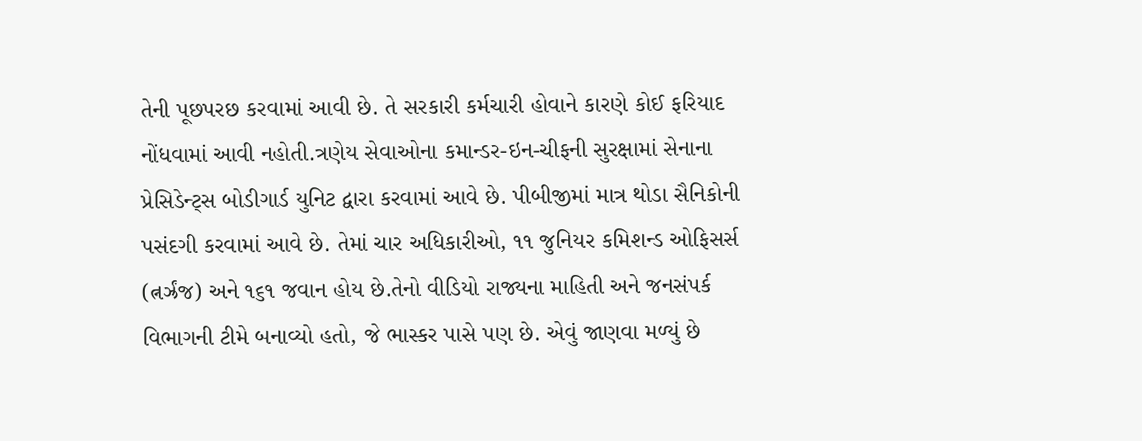તેની પૂછપરછ કરવામાં આવી છે. તે સરકારી કર્મચારી હોવાને કારણે કોઈ ફરિયાદ નોંધવામાં આવી નહોતી.ત્રણેય સેવાઓના કમાન્ડર-ઇન-ચીફની સુરક્ષામાં સેનાના પ્રેસિડેન્ટ્સ બોડીગાર્ડ યુનિટ દ્વારા કરવામાં આવે છે. પીબીજીમાં માત્ર થોડા સૈનિકોની પસંદગી કરવામાં આવે છે. તેમાં ચાર અધિકારીઓ, ૧૧ જુનિયર કમિશન્ડ ઓફિસર્સ (ત્નર્ઝ્રંજ) અને ૧૬૧ જવાન હોય છે.તેનો વીડિયો રાજ્યના માહિતી અને જનસંપર્ક વિભાગની ટીમે બનાવ્યો હતો, જે ભાસ્કર પાસે પણ છે. એવું જાણવા મળ્યું છે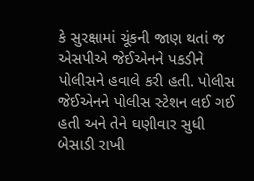કે સુરક્ષામાં ચૂંકની જાણ થતાં જ એસપીએ જેઈએનને પકડીને પોલીસને હવાલે કરી હતી. પોલીસ જેઈએનને પોલીસ સ્ટેશન લઈ ગઈ હતી અને તેને ઘણીવાર સુધી બેસાડી રાખી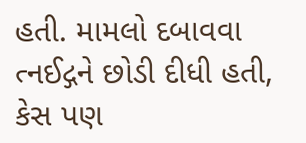હતી. મામલો દબાવવા ત્નઈદ્ગને છોડી દીધી હતી, કેસ પણ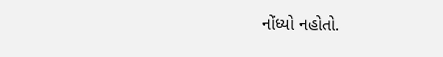નોંધ્યો નહોતો.